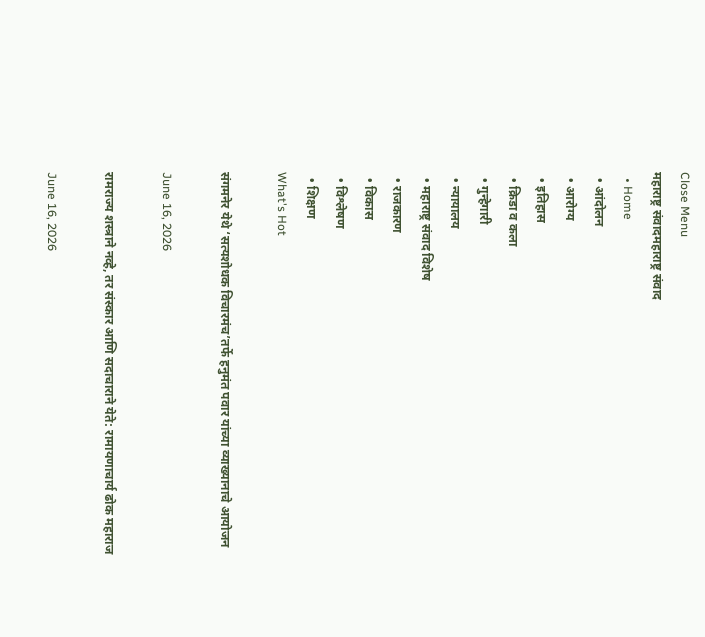Close Menu
महाराष्ट्र संवादमहाराष्ट्र संवाद
  • Home
  • आंदोलन
  • आरोग्य
  • इतिहास
  • क्रिडा व कला
  • गुन्हेगारी
  • न्यायालय
  • महाराष्ट्र संवाद विशेष
  • राजकारण
  • विकास
  • विश्लेषण
  • शिक्षण
What's Hot

संगमनेर येथे ‘सत्यशोधक विचारमंच’तर्फे हनुमंत पवार यांच्या व्याख्यानाचे आयोजन

June 16, 2026

रामराज्य शस्त्राने नव्हे, तर संस्कार आणि सदाचाराने येते: रामायणाचार्य ढोक महाराज

June 16, 2026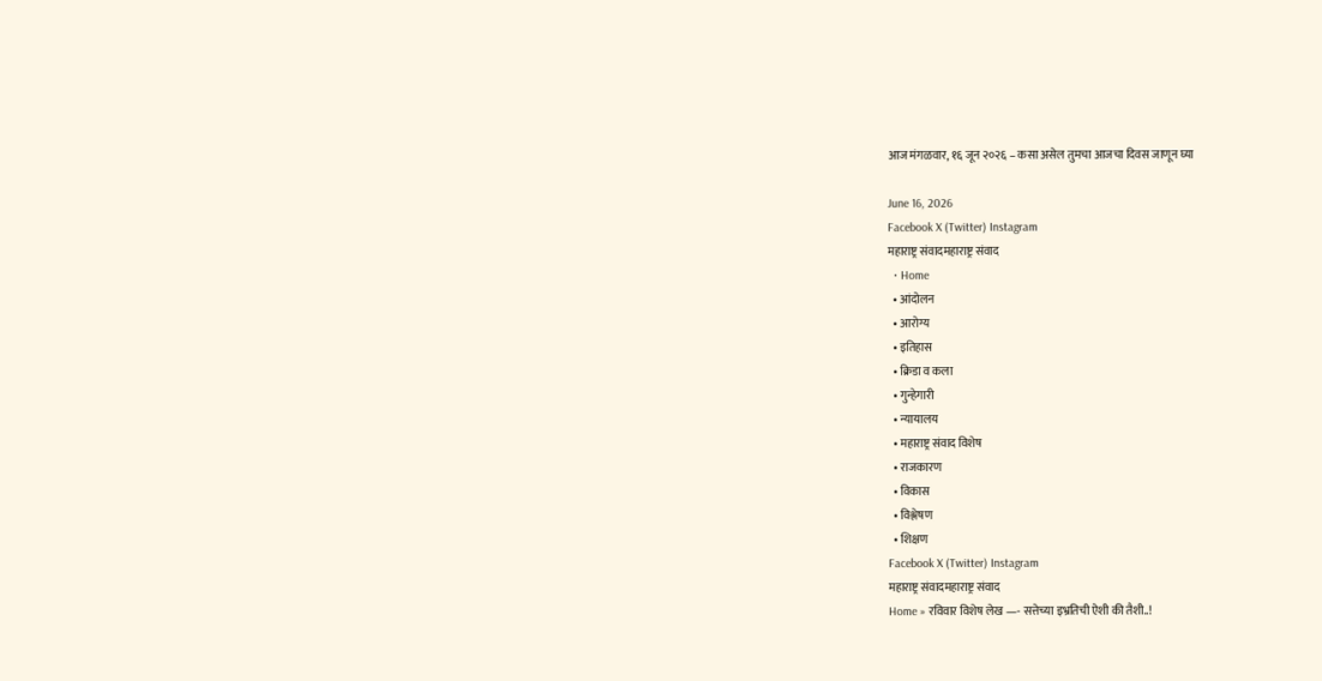आज मंगळवार, १६ जून २०२६ – कसा असेल तुमचा आजचा दिवस जाणून घ्या

June 16, 2026
Facebook X (Twitter) Instagram
महाराष्ट्र संवादमहाराष्ट्र संवाद
  • Home
  • आंदोलन
  • आरोग्य
  • इतिहास
  • क्रिडा व कला
  • गुन्हेगारी
  • न्यायालय
  • महाराष्ट्र संवाद विशेष
  • राजकारण
  • विकास
  • विश्लेषण
  • शिक्षण
Facebook X (Twitter) Instagram
महाराष्ट्र संवादमहाराष्ट्र संवाद
Home » रविवार विशेष लेख —- सत्तेच्या इभ्रतिची ऐशी की तैशी..!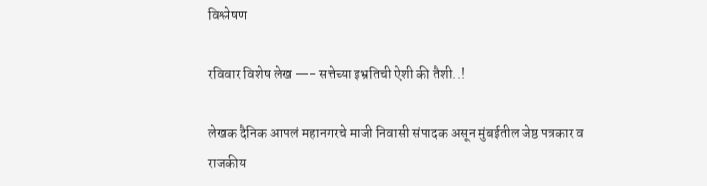विश्लेषण

रविवार विशेष लेख —- सत्तेच्या इभ्रतिची ऐशी की तैशी..!

लेखक दैनिक आपलं महानगरचे माजी निवासी संपादक असून मुंबईतील जेष्ठ पत्रकार व राजकीय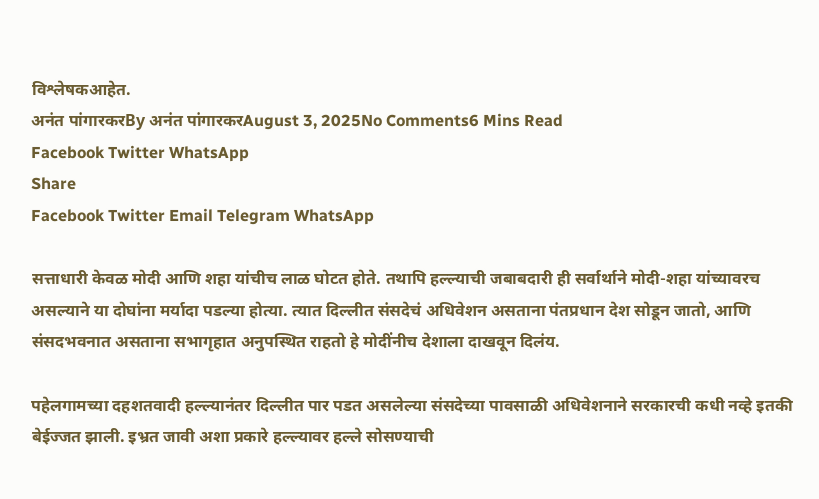विश्लेषकआहेत.
अनंत पांगारकरBy अनंत पांगारकरAugust 3, 2025No Comments6 Mins Read
Facebook Twitter WhatsApp
Share
Facebook Twitter Email Telegram WhatsApp

सत्ताधारी केवळ मोदी आणि शहा यांचीच लाळ घोटत होते. तथापि हल्ल्याची जबाबदारी ही सर्वार्थाने मोदी-शहा यांच्यावरच असल्याने या दोघांना मर्यादा पडल्या होत्या. त्यात दिल्लीत संसदेचं अधिवेशन असताना पंतप्रधान देश सोडून जातो, आणि संसदभवनात असताना सभागृहात अनुपस्थित राहतो हे मोदींनीच देशाला दाखवून दिलंय.

पहेलगामच्या दहशतवादी हल्ल्यानंतर दिल्लीत पार पडत असलेल्या संसदेच्या पावसाळी अधिवेशनाने सरकारची कधी नव्हे इतकी बेईज्जत झाली. इभ्रत जावी अशा प्रकारे हल्ल्यावर हल्ले सोसण्याची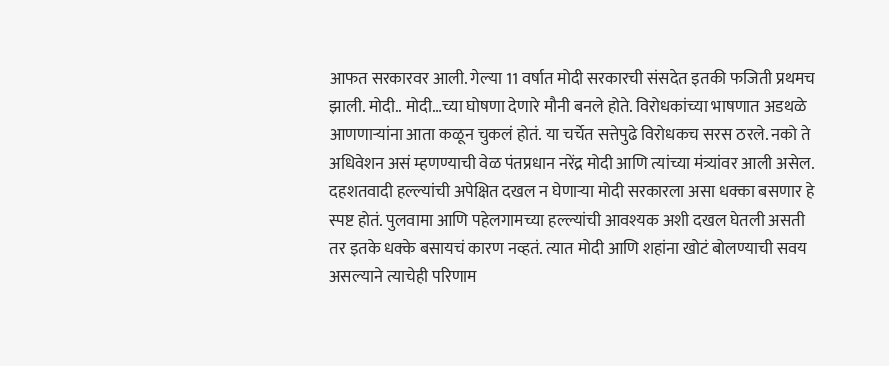आफत सरकारवर आली. गेल्या 11 वर्षात मोदी सरकारची संसदेत इतकी फजिती प्रथमच झाली. मोदी.. मोदी…च्या घोषणा देणारे मौनी बनले होते. विरोधकांच्या भाषणात अडथळे आणणार्‍यांना आता कळून चुकलं होतं. या चर्चेत सत्तेपुढे विरोधकच सरस ठरले. नको ते अधिवेशन असं म्हणण्याची वेळ पंतप्रधान नरेंद्र मोदी आणि त्यांच्या मंत्र्यांवर आली असेल. दहशतवादी हल्ल्यांची अपेक्षित दखल न घेणार्‍या मोदी सरकारला असा धक्का बसणार हे स्पष्ट होतं. पुलवामा आणि पहेलगामच्या हल्ल्यांची आवश्यक अशी दखल घेतली असती तर इतके धक्के बसायचं कारण नव्हतं. त्यात मोदी आणि शहांना खोटं बोलण्याची सवय असल्याने त्याचेही परिणाम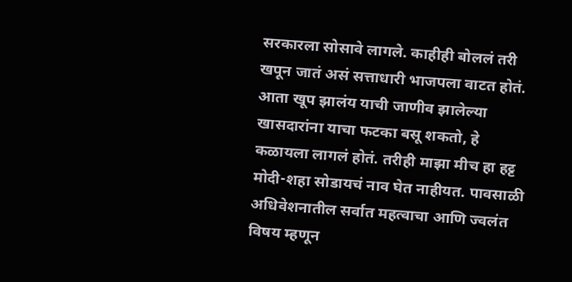सरकारला सोसावे लागले. काहीही बोललं तरी खपून जातं असं सत्ताधारी भाजपला वाटत होतं. आता खूप झालंय याची जाणीव झालेल्या खासदारांना याचा फटका बसू शकतो, हे कळायला लागलं होतं. तरीही माझा मीच हा हट्ट मोदी-शहा सोडायचं नाव घेत नाहीयत. पावसाळी अधिवेशनातील सर्वात महत्वाचा आणि ज्वलंत विषय म्हणून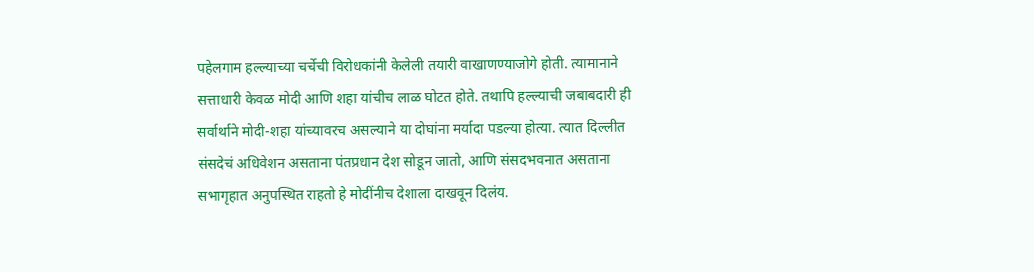पहेलगाम हल्ल्याच्या चर्चेची विरोधकांनी केलेली तयारी वाखाणण्याजोगे होती. त्यामानाने सत्ताधारी केवळ मोदी आणि शहा यांचीच लाळ घोटत होते. तथापि हल्ल्याची जबाबदारी ही सर्वार्थाने मोदी-शहा यांच्यावरच असल्याने या दोघांना मर्यादा पडल्या होत्या. त्यात दिल्लीत संसदेचं अधिवेशन असताना पंतप्रधान देश सोडून जातो, आणि संसदभवनात असताना सभागृहात अनुपस्थित राहतो हे मोदींनीच देशाला दाखवून दिलंय.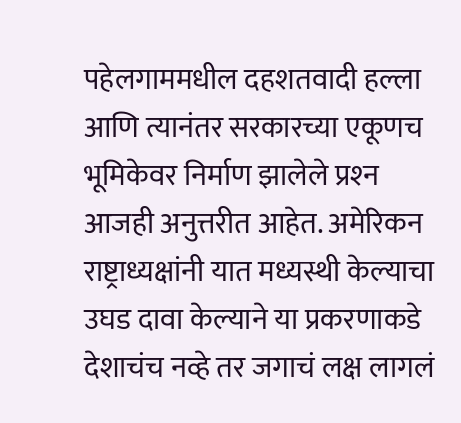पहेलगाममधील दहशतवादी हल्ला आणि त्यानंतर सरकारच्या एकूणच भूमिकेवर निर्माण झालेले प्रश्‍न आजही अनुत्तरीत आहेत. अमेरिकन राष्ट्राध्यक्षांनी यात मध्यस्थी केल्याचा उघड दावा केल्याने या प्रकरणाकडे देशाचंच नव्हे तर जगाचं लक्ष लागलं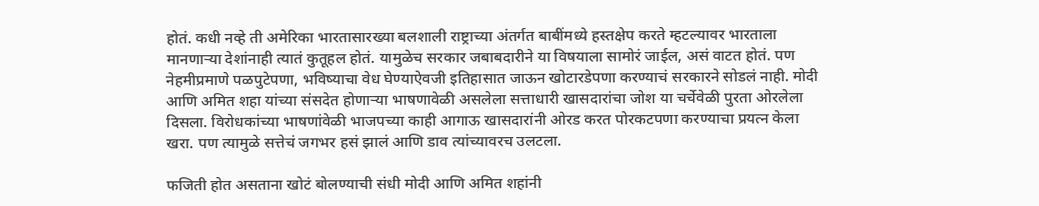होतं. कधी नव्हे ती अमेरिका भारतासारख्या बलशाली राष्ट्राच्या अंतर्गत बाबींमध्ये हस्तक्षेप करते म्हटल्यावर भारताला मानणार्‍या देशांनाही त्यातं कुतूहल होतं. यामुळेच सरकार जबाबदारीने या विषयाला सामोरं जाईल, असं वाटत होतं. पण नेहमीप्रमाणे पळपुटेपणा, भविष्याचा वेध घेण्याऐवजी इतिहासात जाऊन खोटारडेपणा करण्याचं सरकारने सोडलं नाही. मोदी आणि अमित शहा यांच्या संसदेत होणार्‍या भाषणावेळी असलेला सत्ताधारी खासदारांचा जोश या चर्चेवेळी पुरता ओरलेला दिसला. विरोधकांच्या भाषणांवेळी भाजपच्या काही आगाऊ खासदारांनी ओरड करत पोरकटपणा करण्याचा प्रयत्न केला खरा. पण त्यामुळे सत्तेचं जगभर हसं झालं आणि डाव त्यांच्यावरच उलटला.

फजिती होत असताना खोटं बोलण्याची संधी मोदी आणि अमित शहांनी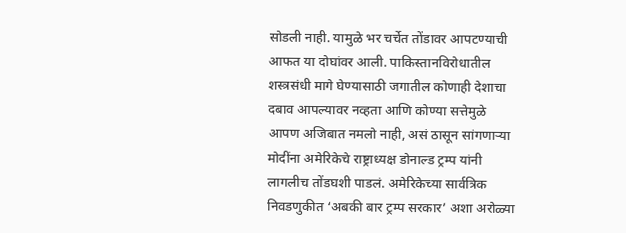सोडली नाही. यामुळे भर चर्चेत तोंडावर आपटण्याची आफत या दोघांवर आली. पाकिस्तानविरोधातील शस्त्रसंधी मागे घेण्यासाठी जगातील कोणाही देशाचा दबाव आपल्यावर नव्हता आणि कोण्या सत्तेमुळे आपण अजिबात नमलो नाही, असं ठासून सांगणार्‍या मोदींना अमेरिकेचे राष्ट्राध्यक्ष डोनाल्ड ट्रम्प यांनी लागलीच तोंडघशी पाडलं. अमेरिकेच्या सार्वत्रिक निवडणुकीत ‘अबकी बार ट्रम्प सरकार’ अशा अरोळ्या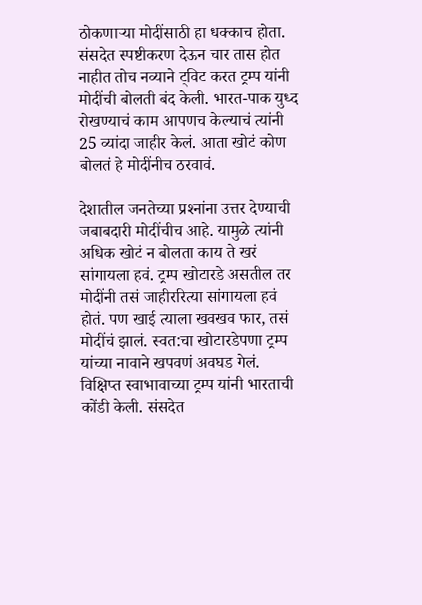ठोकणार्‍या मोदींसाठी हा धक्काच होता. संसदेत स्पष्टीकरण देऊन चार तास होत नाहीत तोच नव्याने ट्विट करत ट्रम्प यांनी मोदींची बोलती बंद केली. भारत-पाक युध्द रोखण्याचं काम आपणच केल्याचं त्यांनी 25 व्यांदा जाहीर केलं. आता खोटं कोण बोलतं हे मोदींनीच ठरवावं.

देशातील जनतेच्या प्रश्‍नांना उत्तर देण्याची जबाबदारी मोदींचीच आहे. यामुळे त्यांनी अधिक खोटं न बोलता काय ते खरं सांगायला हवं. ट्रम्प खोटारडे असतील तर मोदींनी तसं जाहीररित्या सांगायला हवं होतं. पण खाई त्याला खवखव फार, तसं मोदींचं झालं. स्वत:चा खोटारडेपणा ट्रम्प यांच्या नावाने खपवणं अवघड गेलं. विक्षिप्त स्वाभावाच्या ट्रम्प यांनी भारताची कोंडी केली. संसदेत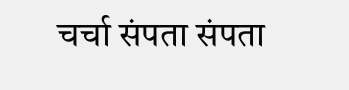चर्चा संपता संपता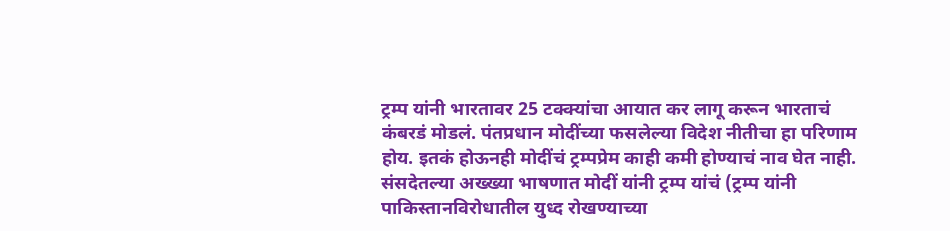ट्रम्प यांनी भारतावर 25 टक्क्यांचा आयात कर लागू करून भारताचं कंबरडं मोडलं. पंतप्रधान मोदींच्या फसलेल्या विदेश नीतीचा हा परिणाम होय. इतकं होऊनही मोदींचं ट्रम्पप्रेम काही कमी होण्याचं नाव घेत नाही. संसदेतल्या अख्ख्या भाषणात मोदीं यांनी ट्रम्प यांचं (ट्रम्प यांनी पाकिस्तानविरोधातील युध्द रोखण्याच्या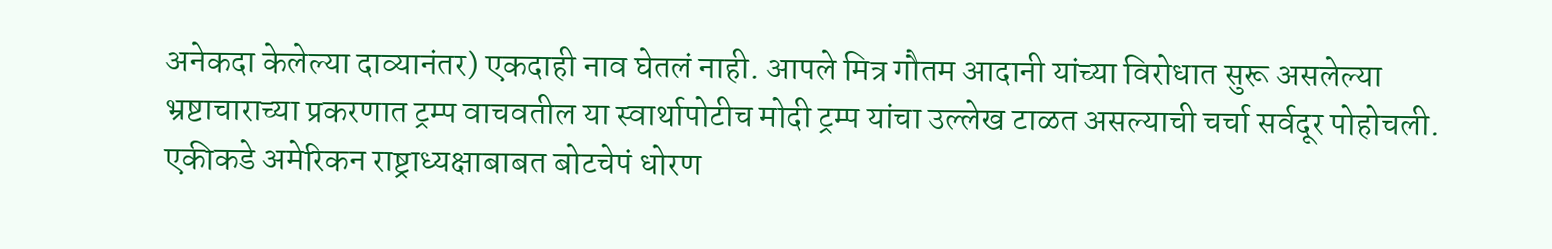अनेकदा केलेल्या दाव्यानंतर) एकदाही नाव घेतलं नाही. आपले मित्र गौतम आदानी यांच्या विरोधात सुरू असलेल्या भ्रष्टाचाराच्या प्रकरणात ट्रम्प वाचवतील या स्वार्थापोटीच मोदी ट्रम्प यांचा उल्लेख टाळत असल्याची चर्चा सर्वदूर पोहोचली. एकीकडे अमेरिकन राष्ट्राध्यक्षाबाबत बोटचेपं धोरण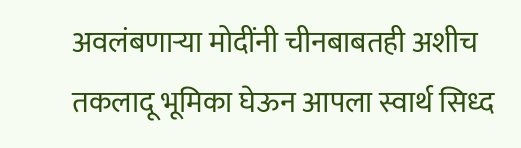अवलंबणार्‍या मोदींनी चीनबाबतही अशीच तकलादू भूमिका घेऊन आपला स्वार्थ सिध्द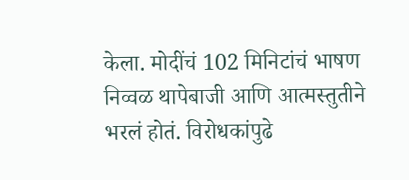केला. मोदींचं 102 मिनिटांचं भाषण निव्वळ थापेबाजी आणि आत्मस्तुतीने भरलं होतं. विरोधकांपुढे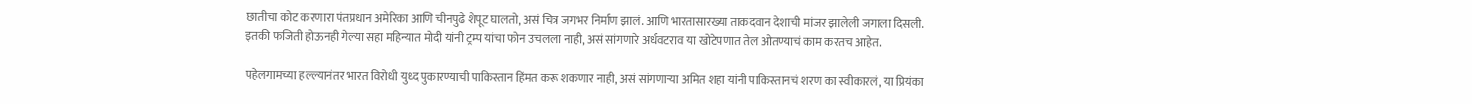छातीचा कोट करणारा पंतप्रधान अमेरिका आणि चीनपुढे शेपूट घालतो, असं चित्र जगभर निर्माण झालं. आणि भारतासारख्या ताकदवान देशाची मांजर झालेली जगाला दिसली. इतकी फजिती होऊनही गेल्या सहा महिन्यात मोदी यांनी ट्रम्प यांचा फोन उचलला नाही, असं सांगणारे अर्धवटराव या खोटेपणात तेल ओतण्याचं काम करतच आहेत.

पहेलगामच्या हल्ल्यानंतर भारत विरोधी युध्द पुकारण्याची पाकिस्तान हिंमत करू शकणार नाही, असं सांगणार्‍या अमित शहा यांनी पाकिस्तानचं शरण का स्वीकारलं, या प्रियंका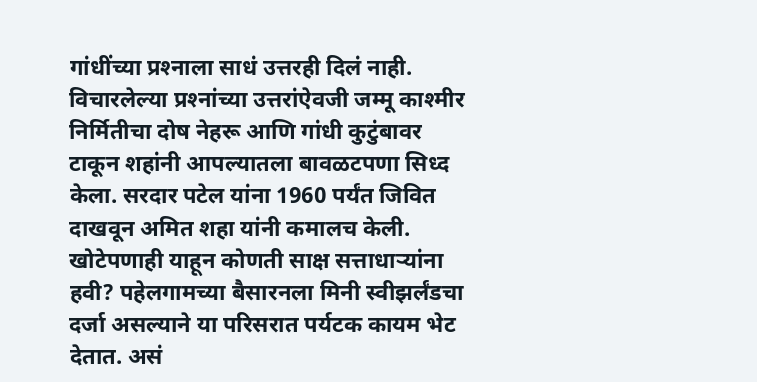गांधींच्या प्रश्‍नाला साधं उत्तरही दिलं नाही. विचारलेल्या प्रश्‍नांच्या उत्तरांऐवजी जम्मू काश्मीर निर्मितीचा दोष नेहरू आणि गांधी कुटुंबावर टाकून शहांनी आपल्यातला बावळटपणा सिध्द केला. सरदार पटेल यांना 1960 पर्यंत जिवित दाखवून अमित शहा यांनी कमालच केली. खोटेपणाही याहून कोणती साक्ष सत्ताधार्‍यांना हवी? पहेलगामच्या बैसारनला मिनी स्वीझर्लंडचा दर्जा असल्याने या परिसरात पर्यटक कायम भेट देतात. असं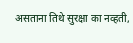असताना तिथे सुरक्षा का नव्हती,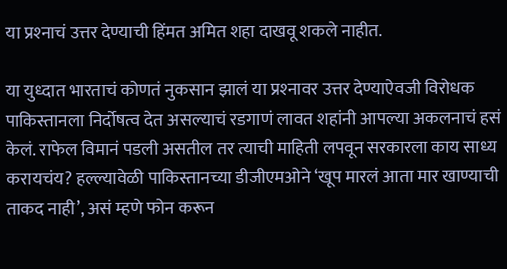या प्रश्‍नाचं उत्तर देण्याची हिंमत अमित शहा दाखवू शकले नाहीत.

या युध्दात भारताचं कोणतं नुकसान झालं या प्रश्‍नावर उत्तर देण्याऐवजी विरोधक पाकिस्तानला निर्दोषत्व देत असल्याचं रडगाणं लावत शहांनी आपल्या अकलनाचं हसं केलं. राफेल विमानं पडली असतील तर त्याची माहिती लपवून सरकारला काय साध्य करायचंय? हल्ल्यावेळी पाकिस्तानच्या डीजीएमओने ‘खूप मारलं आता मार खाण्याची ताकद नाही’, असं म्हणे फोन करून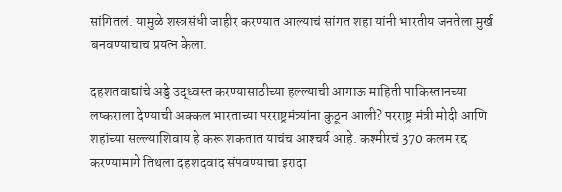सांगितलं. यामुळे शस्त्रसंधी जाहीर करण्यात आल्याचं सांगत शहा यांनी भारतीय जनतेला मुर्ख बनवण्याचाच प्रयत्न केला.

दहशतवाद्यांचे अड्डे उद्ध्वस्त करण्यासाठीच्या हल्ल्याची आगाऊ माहिती पाकिस्तानच्या लष्कराला देण्याची अक्कल भारताच्या परराष्ट्रमंत्र्यांना कुठून आली? परराष्ट्र मंत्री मोदी आणि शहांच्या सल्ल्याशिवाय हे करू शकतात याचंच आश्‍चर्य आहे. कश्मीरचं 370 कलम रद्द करण्यामागे तिथला दहशदवाद संपवण्याचा इरादा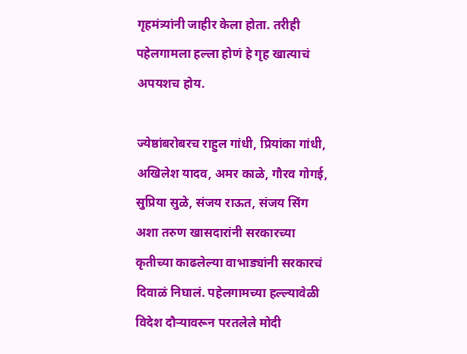गृहमंत्र्यांनी जाहीर केला होता. तरीही पहेलगामला हल्ला होणं हे गृह खात्याचं अपयशच होय.

ज्येष्ठांबरोबरच राहुल गांधी, प्रियांका गांधी, अखिलेश यादव, अमर काळे, गौरव गोगई, सुप्रिया सुळे, संजय राऊत, संजय सिंग अशा तरुण खासदारांनी सरकारच्या कृतीच्या काढलेल्या वाभाड्यांनी सरकारचं दिवाळं निघालं. पहेलगामच्या हल्ल्यावेळी विदेश दौर्‍यावरून परतलेले मोदी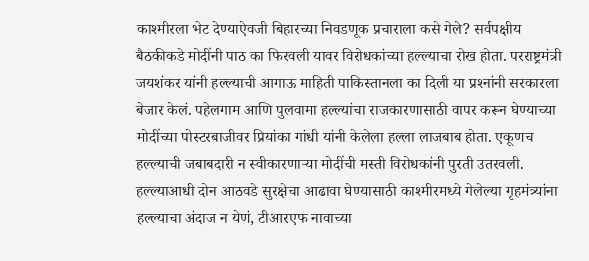काश्मीरला भेट देण्याऐवजी बिहारच्या निवडणूक प्रचाराला कसे गेले? सर्वपक्षीय बैठकीकडे मोदींनी पाठ का फिरवली यावर विरोधकांच्या हल्ल्याचा रोख होता. परराष्ट्रमंत्री जयशंकर यांनी हल्ल्याची आगाऊ माहिती पाकिस्तानला का दिली या प्रश्‍नांनी सरकारला बेजार केलं. पहेलगाम आणि पुलवामा हल्ल्यांचा राजकारणासाठी वापर करून घेण्याच्या मोदींच्या पोस्टरबाजीवर प्रियांका गांधी यांनी केलेला हल्ला लाजबाब होता. एकूणच हल्ल्याची जबाबदारी न स्वीकारणार्‍या मोदींची मस्ती विरोधकांनी पुरती उतरवली. हल्ल्याआधी दोन आठवडे सुरक्षेचा आढावा घेण्यासाठी काश्मीरमध्ये गेलेल्या गृहमंत्र्यांना हल्ल्याचा अंदाज न येणं, टीआरएफ नावाच्या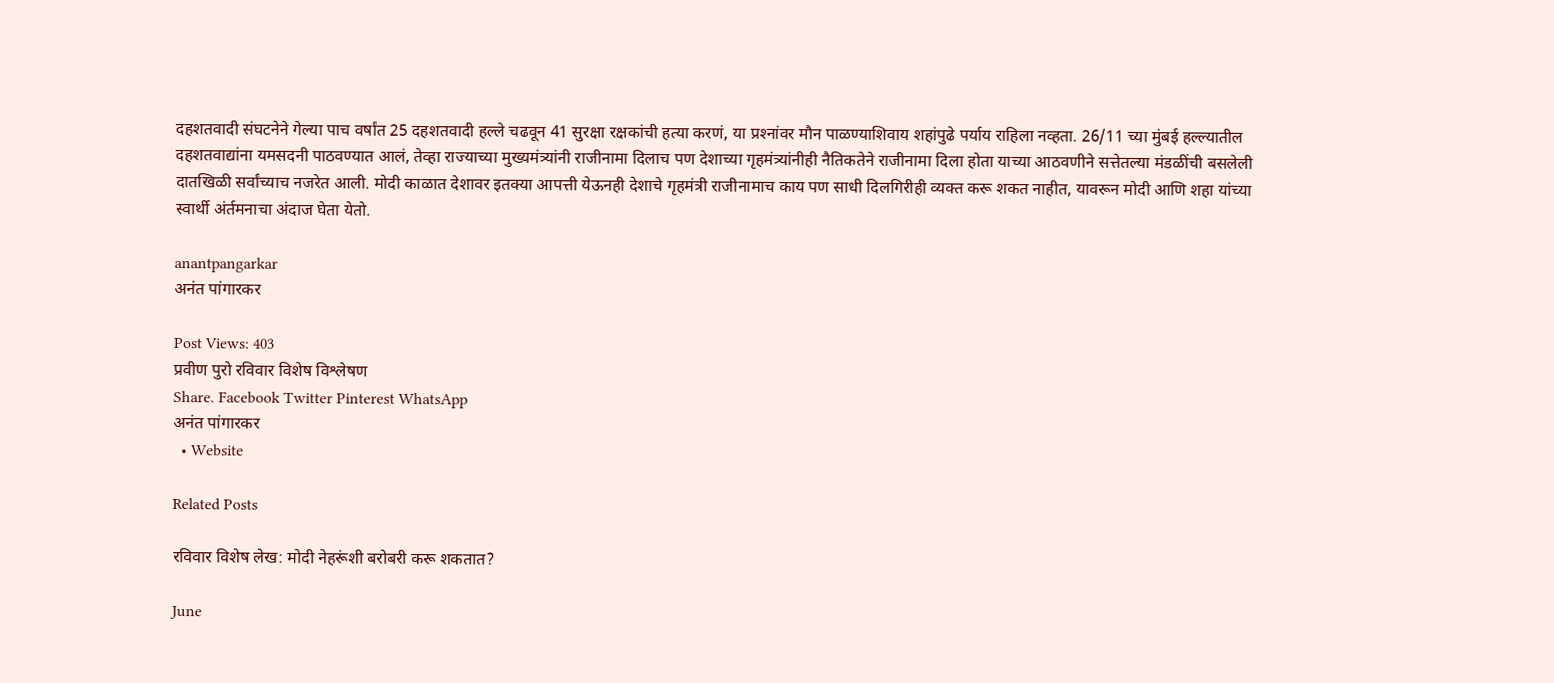दहशतवादी संघटनेने गेल्या पाच वर्षांत 25 दहशतवादी हल्ले चढवून 41 सुरक्षा रक्षकांची हत्या करणं, या प्रश्‍नांवर मौन पाळण्याशिवाय शहांपुढे पर्याय राहिला नव्हता. 26/11 च्या मुंबई हल्ल्यातील दहशतवाद्यांना यमसदनी पाठवण्यात आलं, तेव्हा राज्याच्या मुख्यमंत्र्यांनी राजीनामा दिलाच पण देशाच्या गृहमंत्र्यांनीही नैतिकतेने राजीनामा दिला होता याच्या आठवणीने सत्तेतल्या मंडळींची बसलेली दातखिळी सर्वांच्याच नजरेत आली. मोदी काळात देशावर इतक्या आपत्ती येऊनही देशाचे गृहमंत्री राजीनामाच काय पण साधी दिलगिरीही व्यक्त करू शकत नाहीत, यावरून मोदी आणि शहा यांच्या स्वार्थी अंर्तमनाचा अंदाज घेता येतो.

anantpangarkar
अनंत पांगारकर

Post Views: 403
प्रवीण पुरो रविवार विशेष विश्लेषण
Share. Facebook Twitter Pinterest WhatsApp
अनंत पांगारकर
  • Website

Related Posts

रविवार विशेष लेख: मोदी नेहरूंशी बरोबरी करू शकतात?

June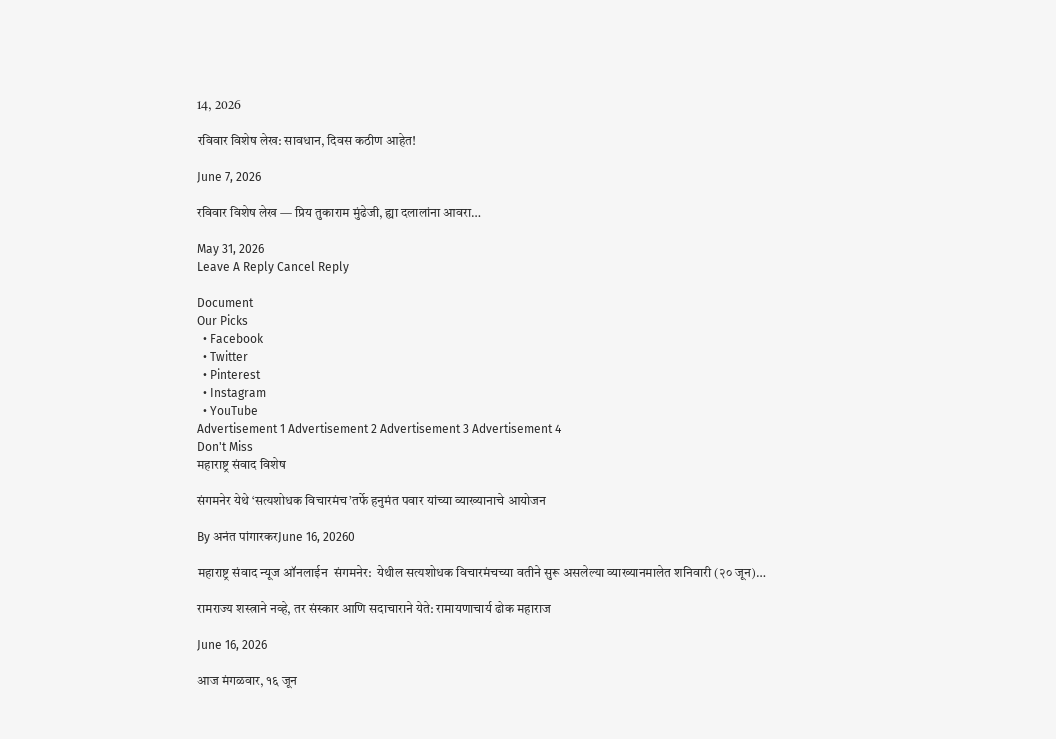14, 2026

रविवार विशेष लेख: सावधान, दिवस कठीण आहेत!

June 7, 2026

रविवार विशेष लेख — प्रिय तुकाराम मुंढेजी, ह्या दलालांना आवरा…

May 31, 2026
Leave A Reply Cancel Reply

Document
Our Picks
  • Facebook
  • Twitter
  • Pinterest
  • Instagram
  • YouTube
Advertisement 1 Advertisement 2 Advertisement 3 Advertisement 4
Don't Miss
महाराष्ट्र संवाद विशेष

संगमनेर येथे ‘सत्यशोधक विचारमंच’तर्फे हनुमंत पवार यांच्या व्याख्यानाचे आयोजन

By अनंत पांगारकरJune 16, 20260

महाराष्ट्र संवाद न्यूज ऑनलाईन  संगमनेर:  येथील सत्यशोधक विचारमंचच्या वतीने सुरू असलेल्या व्याख्यानमालेत शनिवारी (२० जून)…

रामराज्य शस्त्राने नव्हे, तर संस्कार आणि सदाचाराने येते: रामायणाचार्य ढोक महाराज

June 16, 2026

आज मंगळवार, १६ जून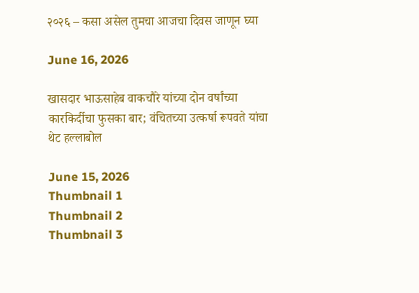२०२६ – कसा असेल तुमचा आजचा दिवस जाणून घ्या

June 16, 2026

खासदार भाऊसाहेब वाकचौरे यांच्या दोन वर्षांच्या कारकिर्दीचा फुसका बार; वंचितच्या उत्कर्षा रूपवते यांचा थेट हल्लाबोल

June 15, 2026
Thumbnail 1
Thumbnail 2
Thumbnail 3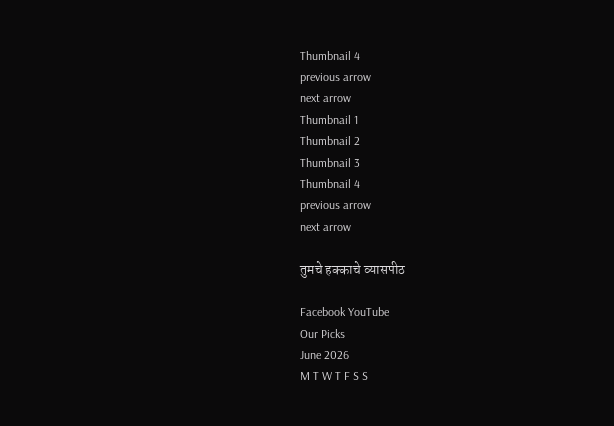Thumbnail 4
previous arrow
next arrow
Thumbnail 1
Thumbnail 2
Thumbnail 3
Thumbnail 4
previous arrow
next arrow

तुमचे हक्काचे व्यासपीठ

Facebook YouTube
Our Picks
June 2026
M T W T F S S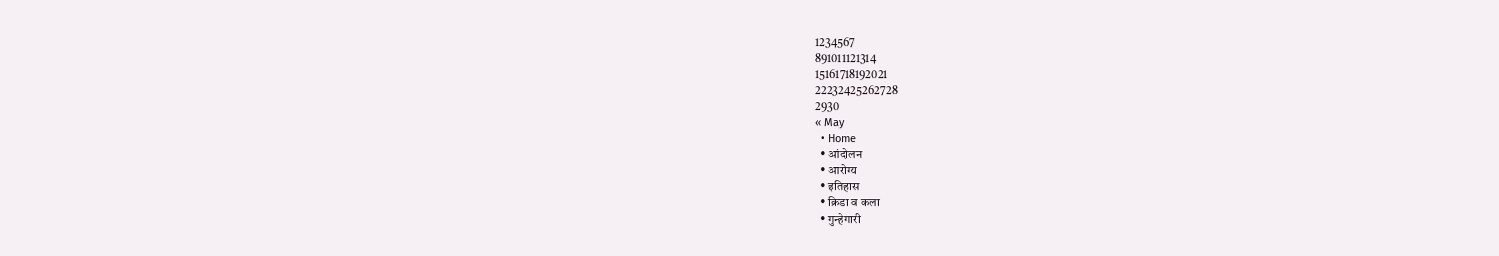1234567
891011121314
15161718192021
22232425262728
2930
« May
  • Home
  • आंदोलन
  • आरोग्य
  • इतिहास
  • क्रिडा व कला
  • गुन्हेगारी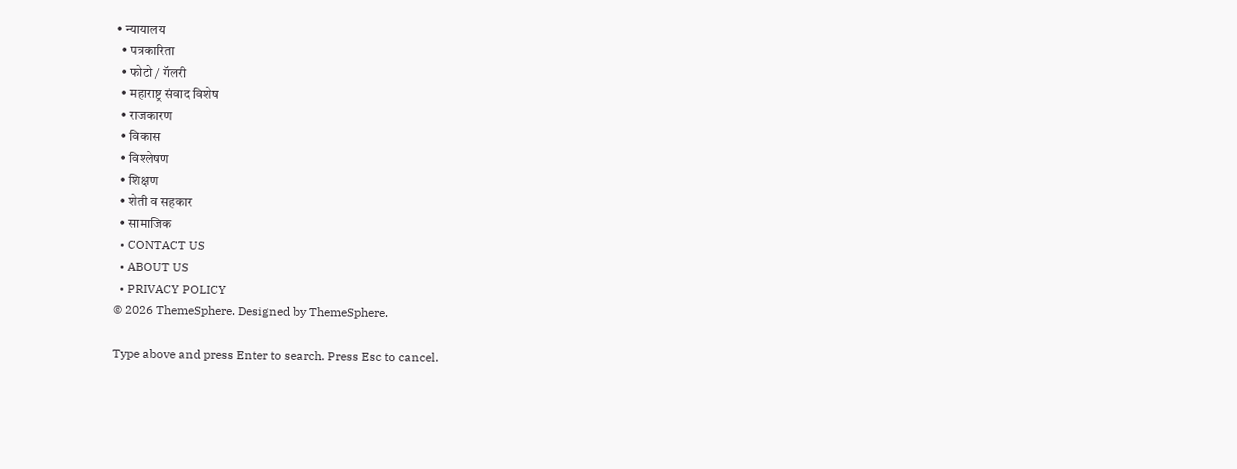• न्यायालय
  • पत्रकारिता
  • फोटो / गॅलरी
  • महाराष्ट्र संवाद विशेष
  • राजकारण
  • विकास
  • विश्लेषण
  • शिक्षण
  • शेती व सहकार
  • सामाजिक
  • CONTACT US
  • ABOUT US
  • PRIVACY POLICY
© 2026 ThemeSphere. Designed by ThemeSphere.

Type above and press Enter to search. Press Esc to cancel.